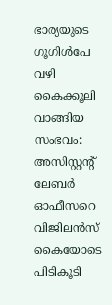ഭാര്യയുടെ ഗൂഗിൾപേ വഴി കൈക്കൂലി വാങ്ങിയ സംഭവം: അസിസ്റ്റന്റ് ലേബർ ഓഫീസറെ വിജിലൻസ് കൈയോടെ പിടികൂടി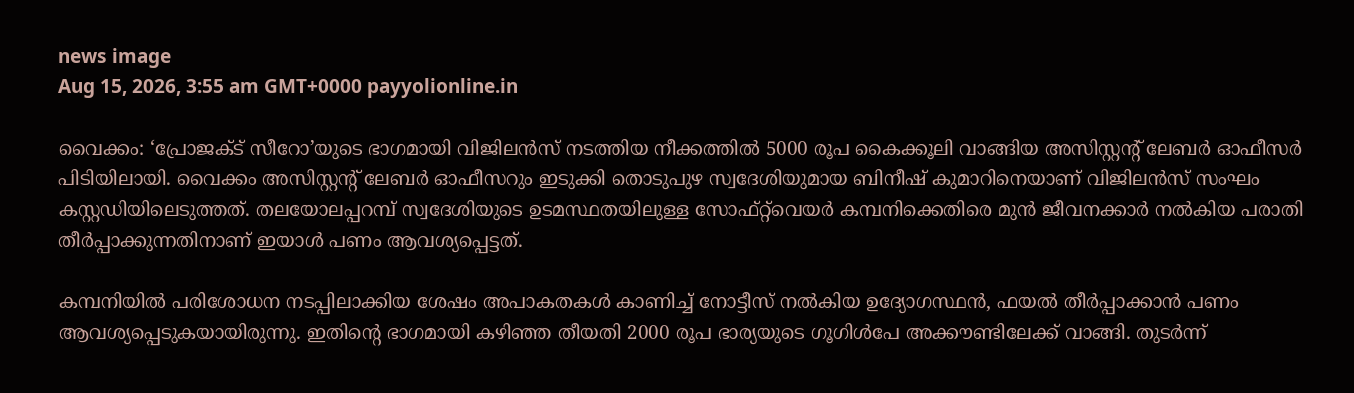news image
Aug 15, 2026, 3:55 am GMT+0000 payyolionline.in

വൈക്കം: ‘പ്രോജക്ട് സീറോ’യുടെ ഭാഗമായി വിജിലൻസ് നടത്തിയ നീക്കത്തിൽ 5000 രൂപ കൈക്കൂലി വാങ്ങിയ അസിസ്റ്റന്റ് ലേബർ ഓഫീസർ പിടിയിലായി. വൈക്കം അസിസ്റ്റന്റ് ലേബർ ഓഫീസറും ഇടുക്കി തൊടുപുഴ സ്വദേശിയുമായ ബിനീഷ് കുമാറിനെയാണ് വിജിലൻസ് സംഘം കസ്റ്റഡിയിലെടുത്തത്. തലയോലപ്പറമ്പ് സ്വദേശിയുടെ ഉടമസ്ഥതയിലുള്ള സോഫ്റ്റ്‌വെയർ കമ്പനിക്കെതിരെ മുൻ ജീവനക്കാർ നൽകിയ പരാതി തീർപ്പാക്കുന്നതിനാണ് ഇയാൾ പണം ആവശ്യപ്പെട്ടത്.

കമ്പനിയിൽ പരിശോധന നടപ്പിലാക്കിയ ശേഷം അപാകതകൾ കാണിച്ച് നോട്ടീസ് നൽകിയ ഉദ്യോഗസ്ഥൻ, ഫയൽ തീർപ്പാക്കാൻ പണം ആവശ്യപ്പെടുകയായിരുന്നു. ഇതിന്റെ ഭാഗമായി കഴിഞ്ഞ തീയതി 2000 രൂപ ഭാര്യയുടെ ഗൂഗിൾപേ അക്കൗണ്ടിലേക്ക് വാങ്ങി. തുടർന്ന്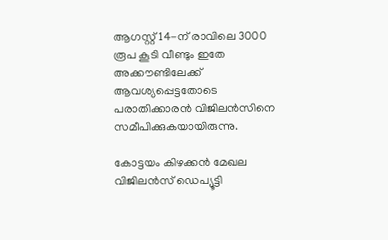ആഗസ്റ്റ് 14-ന് രാവിലെ 3000 രൂപ കൂടി വീണ്ടും ഇതേ അക്കൗണ്ടിലേക്ക് ആവശ്യപ്പെട്ടതോടെ പരാതിക്കാരൻ വിജിലൻസിനെ സമീപിക്കുകയായിരുന്നു.

കോട്ടയം കിഴക്കൻ മേഖല വിജിലൻസ് ഡെപ്യൂട്ടി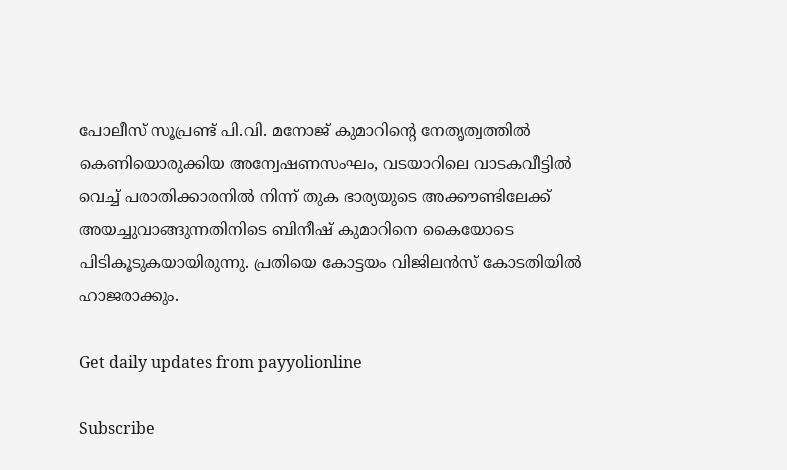പോലീസ് സൂപ്രണ്ട് പി.വി. മനോജ് കുമാറിന്റെ നേതൃത്വത്തിൽ കെണിയൊരുക്കിയ അന്വേഷണസംഘം, വടയാറിലെ വാടകവീട്ടിൽ വെച്ച് പരാതിക്കാരനിൽ നിന്ന് തുക ഭാര്യയുടെ അക്കൗണ്ടിലേക്ക് അയച്ചുവാങ്ങുന്നതിനിടെ ബിനീഷ് കുമാറിനെ കൈയോടെ പിടികൂടുകയായിരുന്നു. പ്രതിയെ കോട്ടയം വിജിലൻസ് കോടതിയിൽ ഹാജരാക്കും.

Get daily updates from payyolionline

Subscribe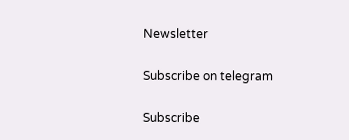Newsletter

Subscribe on telegram

Subscribe